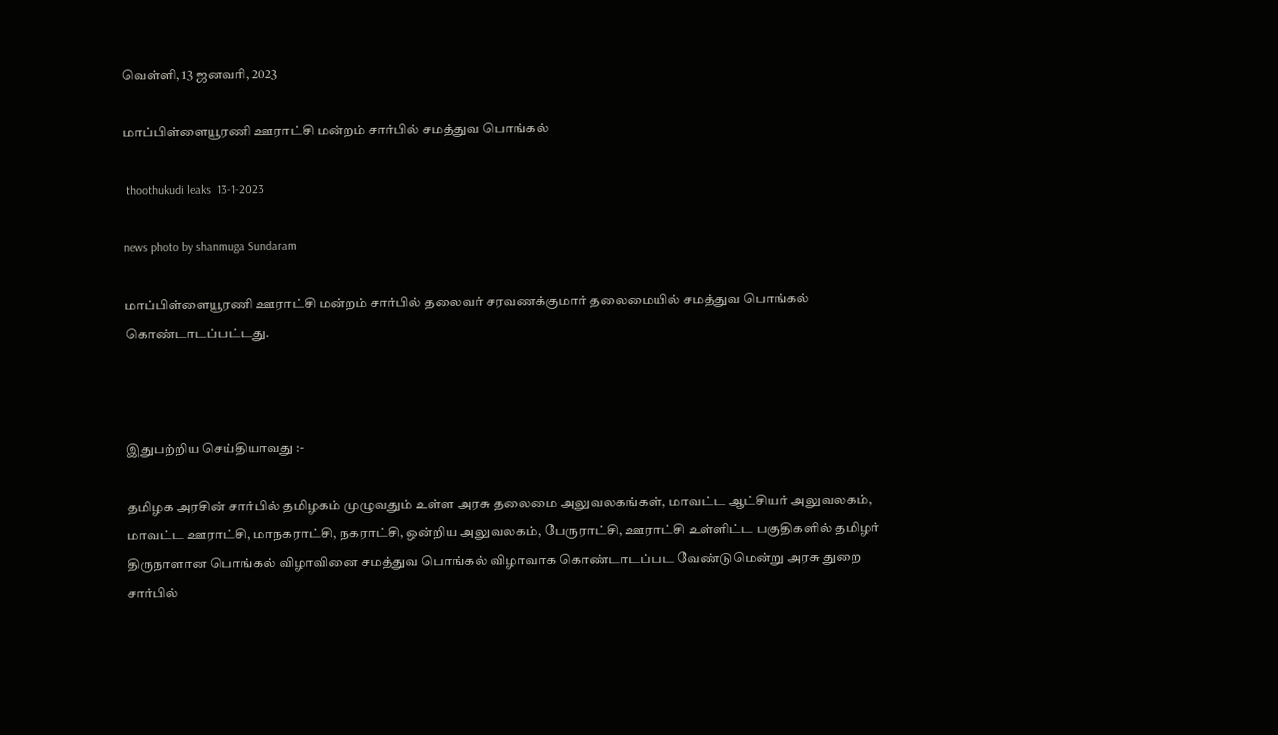வெள்ளி, 13 ஜனவரி, 2023

மாப்பிள்ளையூரணி ஊராட்சி மன்றம் சார்பில் சமத்துவ பொங்கல்

 thoothukudi leaks  13-1-2023

news photo by shanmuga Sundaram

மாப்பிள்ளையூரணி ஊராட்சி மன்றம் சார்பில் தலைவர் சரவணக்குமார் தலைமையில் சமத்துவ பொங்கல் கொண்டாடப்பட்டது.



இதுபற்றிய செய்தியாவது :-

தமிழக அரசின் சார்பில் தமிழகம் முழுவதும் உள்ள அரசு தலைமை அலுவலகங்கள், மாவட்ட ஆட்சியர் அலுவலகம், மாவட்ட ஊராட்சி, மாநகராட்சி, நகராட்சி, ஒன்றிய அலுவலகம், பேருராட்சி, ஊராட்சி உள்ளிட்ட பகுதிகளில் தமிழர் திருநாளான பொங்கல் விழாவினை சமத்துவ பொங்கல் விழாவாக கொண்டாடப்பட வேண்டுமென்று அரசு துறை சார்பில்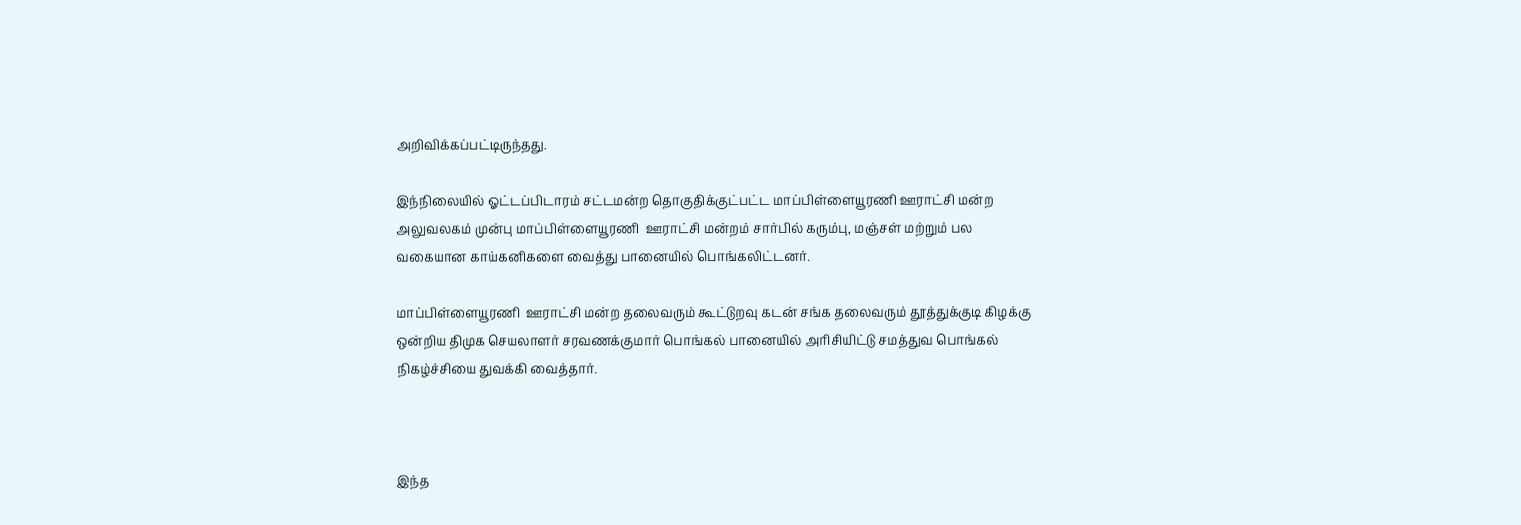அறிவிக்கப்பட்டிருந்தது.

இந்நிலையில் ஓட்டப்பிடாரம் சட்டமன்ற தொகுதிக்குட்பட்ட மாப்பிள்ளையூரணி ஊராட்சி மன்ற அலுவலகம் முன்பு மாப்பிள்ளையூரணி  ஊராட்சி மன்றம் சார்பில் கரும்பு, மஞ்சள் மற்றும் பல வகையான காய்கனிகளை வைத்து பானையில் பொங்கலிட்டனர்.

மாப்பிள்ளையூரணி  ஊராட்சி மன்ற தலைவரும் கூட்டுறவு கடன் சங்க தலைவரும் தூத்துக்குடி கிழக்கு ஒன்றிய திமுக செயலாளர் சரவணக்குமார் பொங்கல் பானையில் அரிசியிட்டு சமத்துவ பொங்கல் நிகழ்ச்சியை துவக்கி வைத்தார்.



இந்த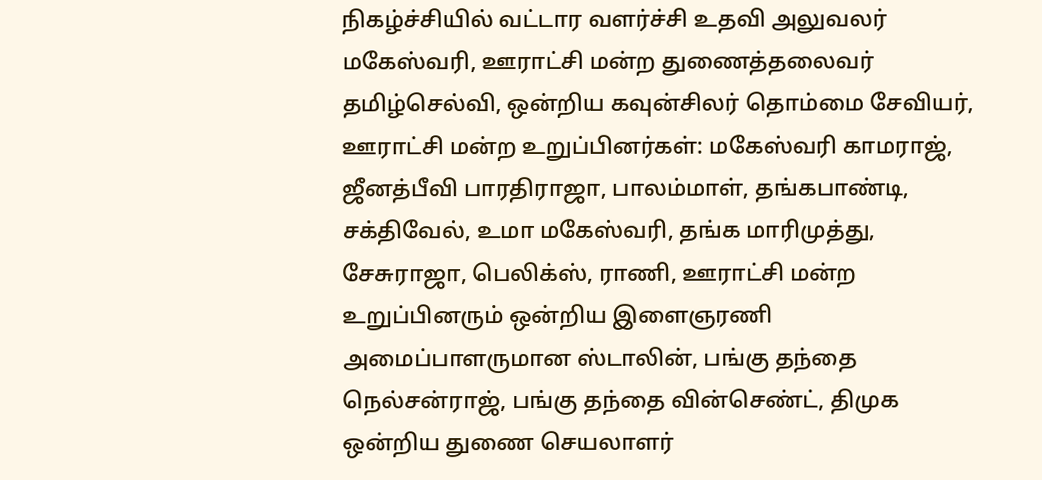நிகழ்ச்சியில் வட்டார வளர்ச்சி உதவி அலுவலர் மகேஸ்வரி, ஊராட்சி மன்ற துணைத்தலைவர் தமிழ்செல்வி, ஒன்றிய கவுன்சிலர் தொம்மை சேவியர், ஊராட்சி மன்ற உறுப்பினர்கள்: மகேஸ்வரி காமராஜ், ஜீனத்பீவி பாரதிராஜா, பாலம்மாள், தங்கபாண்டி, சக்திவேல், உமா மகேஸ்வரி, தங்க மாரிமுத்து, சேசுராஜா, பெலிக்ஸ், ராணி, ஊராட்சி மன்ற உறுப்பினரும் ஒன்றிய இளைஞரணி அமைப்பாளருமான ஸ்டாலின், பங்கு தந்தை நெல்சன்ராஜ், பங்கு தந்தை வின்செண்ட், திமுக ஒன்றிய துணை செயலாளர்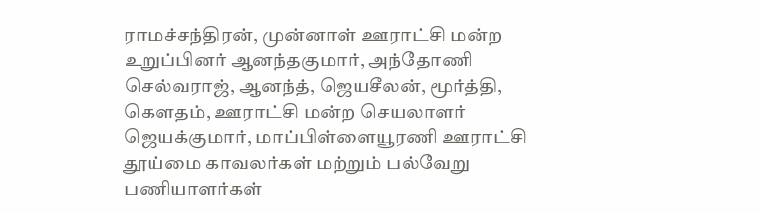ராமச்சந்திரன், முன்னாள் ஊராட்சி மன்ற உறுப்பினர் ஆனந்தகுமார், அந்தோணி செல்வராஜ், ஆனந்த், ஜெயசீலன், மூர்த்தி, கௌதம், ஊராட்சி மன்ற செயலாளர் ஜெயக்குமார், மாப்பிள்ளையூரணி ஊராட்சி தூய்மை காவலர்கள் மற்றும் பல்வேறு பணியாளர்கள்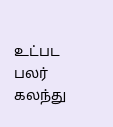உட்பட பலர் கலந்து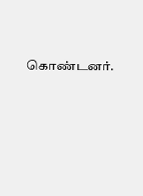கொண்டனர்.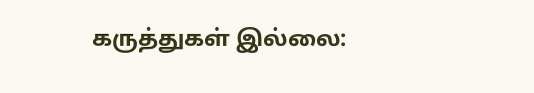கருத்துகள் இல்லை: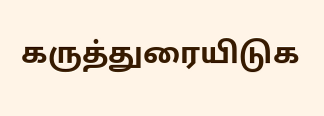கருத்துரையிடுக